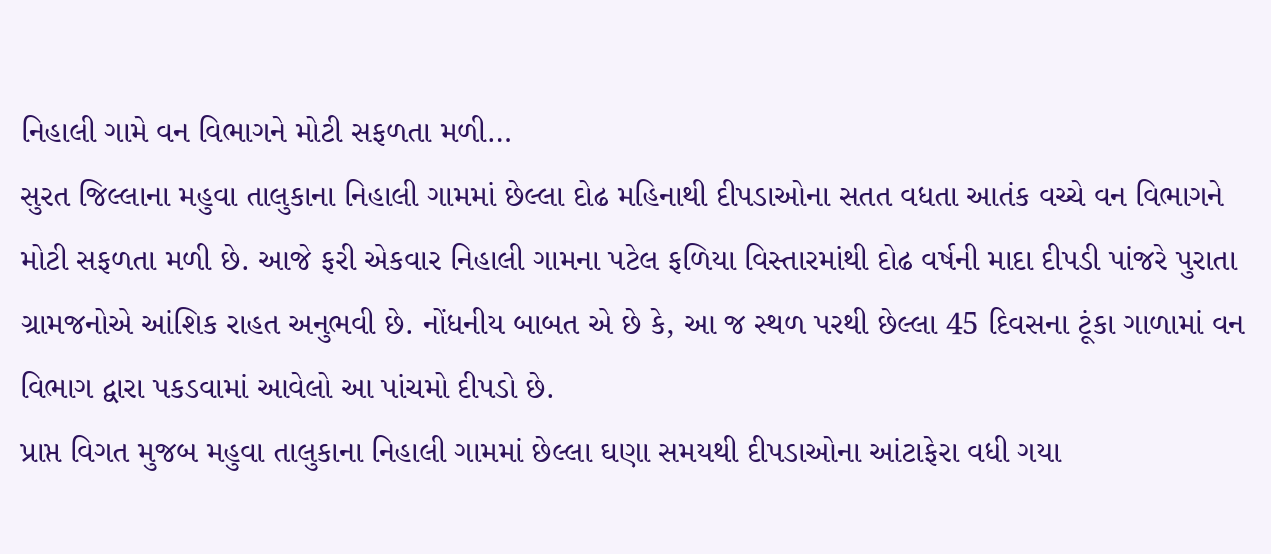નિહાલી ગામે વન વિભાગને મોટી સફળતા મળી…
સુરત જિલ્લાના મહુવા તાલુકાના નિહાલી ગામમાં છેલ્લા દોઢ મહિનાથી દીપડાઓના સતત વધતા આતંક વચ્ચે વન વિભાગને મોટી સફળતા મળી છે. આજે ફરી એકવાર નિહાલી ગામના પટેલ ફળિયા વિસ્તારમાંથી દોઢ વર્ષની માદા દીપડી પાંજરે પુરાતા ગ્રામજનોએ આંશિક રાહત અનુભવી છે. નોંધનીય બાબત એ છે કે, આ જ સ્થળ પરથી છેલ્લા 45 દિવસના ટૂંકા ગાળામાં વન વિભાગ દ્વારા પકડવામાં આવેલો આ પાંચમો દીપડો છે.
પ્રાપ્ત વિગત મુજબ મહુવા તાલુકાના નિહાલી ગામમાં છેલ્લા ઘણા સમયથી દીપડાઓના આંટાફેરા વધી ગયા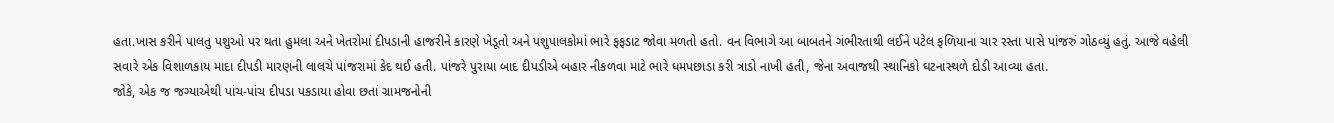હતા.ખાસ કરીને પાલતુ પશુઓ પર થતા હુમલા અને ખેતરોમાં દીપડાની હાજરીને કારણે ખેડૂતો અને પશુપાલકોમાં ભારે ફફડાટ જોવા મળતો હતો. વન વિભાગે આ બાબતને ગંભીરતાથી લઈને પટેલ ફળિયાના ચાર રસ્તા પાસે પાંજરું ગોઠવ્યું હતું. આજે વહેલી સવારે એક વિશાળકાય માદા દીપડી મારણની લાલચે પાંજરામાં કેદ થઈ હતી. પાંજરે પુરાયા બાદ દીપડીએ બહાર નીકળવા માટે ભારે ધમપછાડા કરી ત્રાડો નાખી હતી, જેના અવાજથી સ્થાનિકો ઘટનાસ્થળે દોડી આવ્યા હતા.
જોકે, એક જ જગ્યાએથી પાંચ-પાંચ દીપડા પકડાયા હોવા છતાં ગ્રામજનોની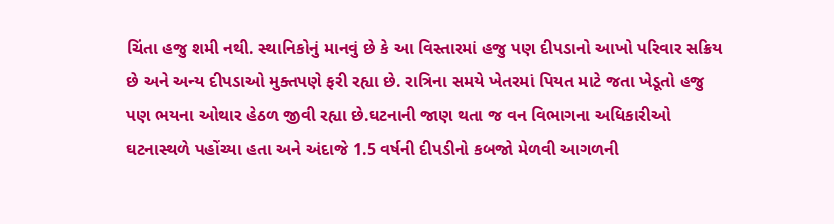ચિંતા હજુ શમી નથી. સ્થાનિકોનું માનવું છે કે આ વિસ્તારમાં હજુ પણ દીપડાનો આખો પરિવાર સક્રિય છે અને અન્ય દીપડાઓ મુક્તપણે ફરી રહ્યા છે. રાત્રિના સમયે ખેતરમાં પિયત માટે જતા ખેડૂતો હજુ પણ ભયના ઓથાર હેઠળ જીવી રહ્યા છે.ઘટનાની જાણ થતા જ વન વિભાગના અધિકારીઓ ઘટનાસ્થળે પહોંચ્યા હતા અને અંદાજે 1.5 વર્ષની દીપડીનો કબજો મેળવી આગળની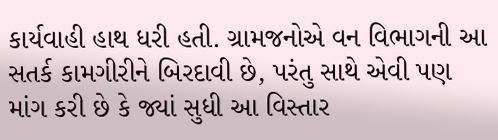કાર્યવાહી હાથ ધરી હતી. ગ્રામજનોએ વન વિભાગની આ સતર્ક કામગીરીને બિરદાવી છે, પરંતુ સાથે એવી પણ માંગ કરી છે કે જ્યાં સુધી આ વિસ્તાર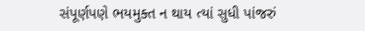સંપૂર્ણપણે ભયમુક્ત ન થાય ત્યાં સુધી પાંજરું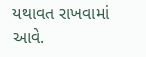યથાવત રાખવામાં આવે.